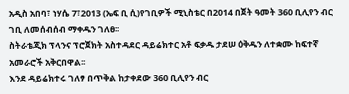አዲስ አበባ፣ ነሃሴ 7፣2013 (ኤፍ ቢ ሲ)የገቢዎች ሚኒስቴር በ2014 በጀት ዓመት 360 ቢሊየን ብር ገቢ ለመሰብሰብ ማቀዱን ገለፀ፡፡
ስትራቴጂክ ፕላንና ፕሮጀክት አስተዳደር ዳይሬክተር አቶ ፍቃዱ ታደሠ ዕቅዱን ለተቋሙ ከፍተኛ አመራሮች አቅርበዋል፡፡
እንደ ዳይሬክተሩ ገለፃ በጥቅል ከታቀደው 360 ቢሊየን ብር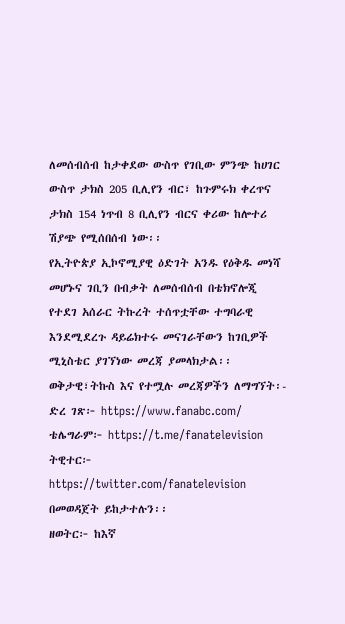ለመሰብሰብ ከታቀደው ውስጥ የገቢው ምንጭ ከሀገር ውስጥ ታክስ 205 ቢሊየን ብር፣ ከጉምሩክ ቀረጥና ታክስ 154 ነጥብ 8 ቢሊየን ብርና ቀሪው ከሎተሪ ሽያጭ የሚሰበሰብ ነው፡፡
የኢትዮጵያ ኢኮኖሚያዊ ዕድገት አንዱ የዕቅዱ መነሻ መሆኑና ገቢን በብቃት ለመሰብሰብ በቴክኖሎጂ የተደገ አሰራር ትኩረት ተሰጥቷቸው ተግባራዊ እንደሚደረጉ ዳይሬክተሩ መናገራቸውን ከገቢዎች ሚኒስቴር ያገኘነው መረጃ ያመላክታል፡፡
ወቅታዊ፣ትኩስ እና የተሟሉ መረጃዎችን ለማግኘት፡-
ድረ ገጽ፦ https://www.fanabc.com/
ቴሌግራም፦ https://t.me/fanatelevision
ትዊተር፦ https://twitter.com/fanatelevision በመወዳጀት ይከታተሉን፡፡
ዘወትር፦ ከእኛ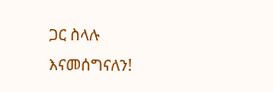ጋር ስላሉ እናመሰግናለን!